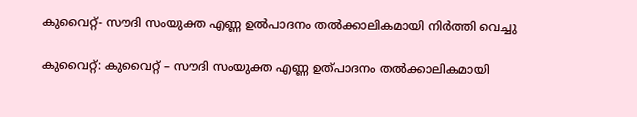കുവൈറ്റ്- സൗദി സംയുക്ത എണ്ണ ഉല്‍പാദനം തല്‍ക്കാലികമായി നിര്‍ത്തി വെച്ചു

കുവൈറ്റ്: കുവൈറ്റ് – സൗദി സംയുക്ത എണ്ണ ഉത്പാദനം തല്‍ക്കാലികമായി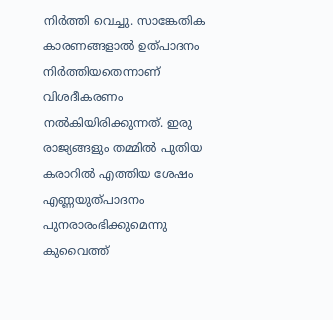നിര്‍ത്തി വെച്ചു. സാങ്കേതിക കാരണങ്ങളാല്‍ ഉത്പാദനം നിര്‍ത്തിയതെന്നാണ് വിശദീകരണം നല്‍കിയിരിക്കുന്നത്. ഇരു രാജ്യങ്ങളും തമ്മില്‍ പുതിയ കരാറില്‍ എത്തിയ ശേഷം എണ്ണയുത്പാദനം പുനരാരംഭിക്കുമെന്നു കുവൈത്ത്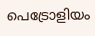പെട്രോളിയം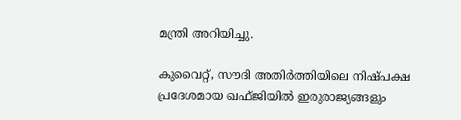മന്ത്രി അറിയിച്ചു.

കുവൈറ്റ്, സൗദി അതിര്‍ത്തിയിലെ നിഷ്പക്ഷ പ്രദേശമായ ഖഫ്ജിയില്‍ ഇരുരാജ്യങ്ങളും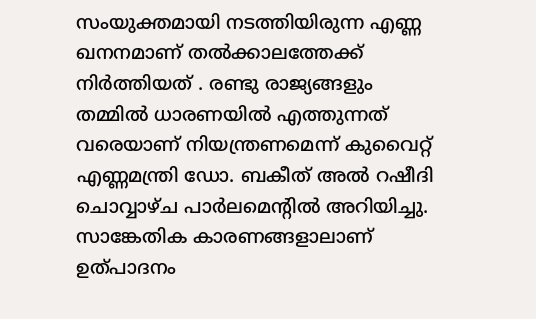സംയുക്തമായി നടത്തിയിരുന്ന എണ്ണ ഖനനമാണ് തല്‍ക്കാലത്തേക്ക് നിര്‍ത്തിയത് . രണ്ടു രാജ്യങ്ങളും തമ്മില്‍ ധാരണയില്‍ എത്തുന്നത് വരെയാണ് നിയന്ത്രണമെന്ന് കുവൈറ്റ് എണ്ണമന്ത്രി ഡോ. ബകീത് അല്‍ റഷീദി ചൊവ്വാഴ്ച പാര്‍ലമെന്റില്‍ അറിയിച്ചു. സാങ്കേതിക കാരണങ്ങളാലാണ് ഉത്പാദനം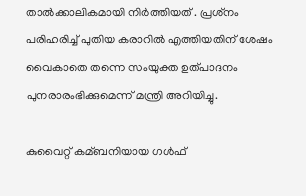താല്‍ക്കാലികമായി നിര്‍ത്തിയത് . പ്രശ്‌നം പരിഹരിച്ച്‌ പുതിയ കരാറില്‍ എത്തിയതിന് ശേഷം വൈകാതെ തന്നെ സംയുക്ത ഉത്പാദനം പുനരാരംഭിക്കുമെന്ന് മന്ത്രി അറിയിച്ചു.

കുവൈറ്റ് കമ്ബനിയായ ഗള്‍ഫ്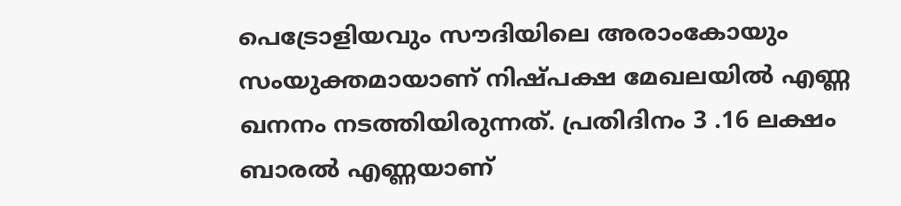പെട്രോളിയവും സൗദിയിലെ അരാംകോയും സംയുക്തമായാണ് നിഷ്പക്ഷ മേഖലയില്‍ എണ്ണ ഖനനം നടത്തിയിരുന്നത്. പ്രതിദിനം 3 .16 ലക്ഷം ബാരല്‍ എണ്ണയാണ്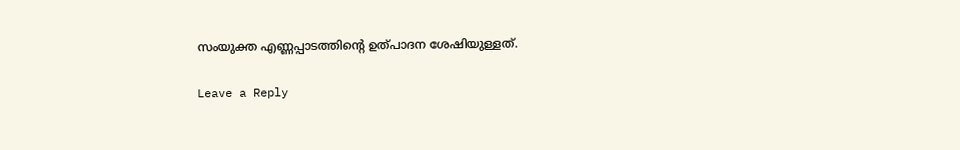സംയുക്ത എണ്ണപ്പാടത്തിന്റെ ഉത്പാദന ശേഷിയുള്ളത്.

Leave a Reply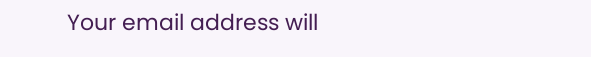Your email address will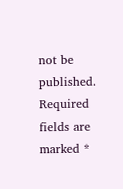not be published. Required fields are marked *